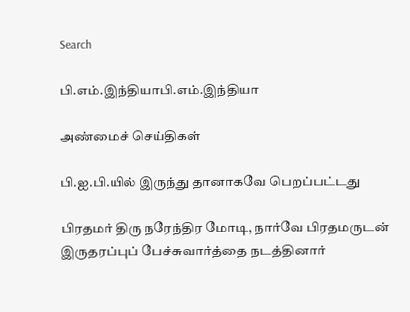Search

பி.எம்.இந்தியாபி.எம்.இந்தியா

அண்மைச் செய்திகள்

பி.ஐ.பி.யில் இருந்து தானாகவே பெறப்பட்டது

பிரதமர் திரு நரேந்திர மோடி, நார்வே பிரதமருடன் இருதரப்புப் பேச்சுவார்த்தை நடத்தினார்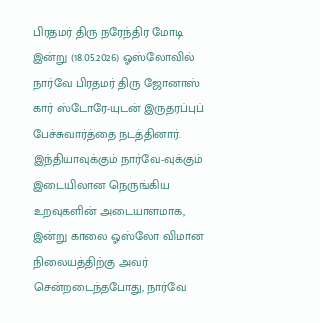பிரதமர் திரு நரேந்திர மோடி இன்று (18.05.2026) ஓஸ்லோவில் நார்வே பிரதமர் திரு ஜோனாஸ் கார் ஸ்டோரே-யுடன் இருதரப்புப் பேச்சுவார்த்தை நடத்தினார். இந்தியாவுக்கும் நார்வே-வுக்கும் இடையிலான நெருங்கிய உறவுகளின் அடையாளமாக, இன்று காலை ஓஸ்லோ விமான நிலையத்திற்கு அவர் சென்றடைந்தபோது, நார்வே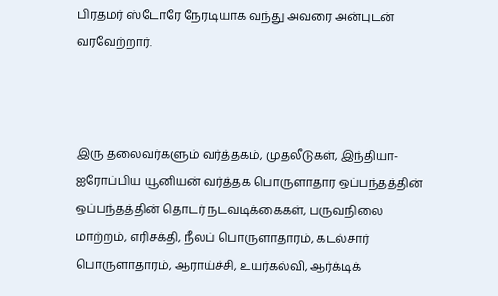பிரதமர் ஸ்டோரே நேரடியாக வந்து அவரை அன்புடன் வரவேற்றார்.



இரு தலைவர்களும் வர்த்தகம், முதலீடுகள், இந்தியா- ஐரோப்பிய யூனியன் வர்த்தக பொருளாதார ஒப்பந்தத்தின் ஒப்பந்தத்தின் தொடர் நடவடிக்கைகள், பருவநிலை மாற்றம், எரிசக்தி, நீலப் பொருளாதாரம், கடல்சார் பொருளாதாரம், ஆராய்ச்சி, உயர்கல்வி, ஆர்க்டிக்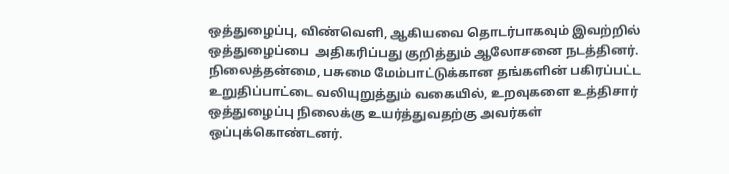ஒத்துழைப்பு, விண்வெளி, ஆகியவை தொடர்பாகவும் இவற்றில் ஒத்துழைப்பை  அதிகரிப்பது குறித்தும் ஆலோசனை நடத்தினர். நிலைத்தன்மை, பசுமை மேம்பாட்டுக்கான தங்களின் பகிரப்பட்ட உறுதிப்பாட்டை வலியுறுத்தும் வகையில், உறவுகளை உத்திசார் ஒத்துழைப்பு நிலைக்கு உயர்த்துவதற்கு அவர்கள் ஒப்புக்கொண்டனர்.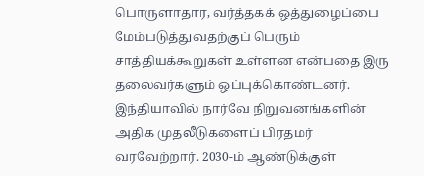பொருளாதார, வர்த்தகக் ஒத்துழைப்பை மேம்படுத்துவதற்குப் பெரும் சாத்தியக்கூறுகள் உள்ளன என்பதை இரு தலைவர்களும் ஒப்புக்கொண்டனர். இந்தியாவில் நார்வே நிறுவனங்களின் அதிக முதலீடுகளைப் பிரதமர் வரவேற்றார். 2030-ம் ஆண்டுக்குள்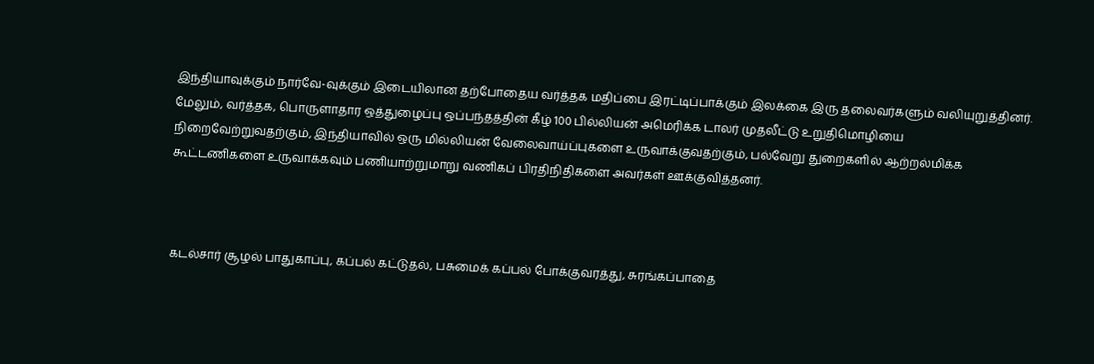இந்தியாவுக்கும் நார்வே-வுக்கும் இடையிலான தற்போதைய வர்த்தக மதிப்பை இரட்டிப்பாக்கும் இலக்கை இரு தலைவர்களும் வலியுறுத்தினர். மேலும், வர்த்தக, பொருளாதார ஒத்துழைப்பு ஒப்பந்தத்தின் கீழ் 100 பில்லியன் அமெரிக்க டாலர் முதலீட்டு உறுதிமொழியை நிறைவேற்றுவதற்கும், இந்தியாவில் ஒரு மில்லியன் வேலைவாய்ப்புகளை உருவாக்குவதற்கும், பல்வேறு துறைகளில் ஆற்றல்மிக்க கூட்டணிகளை உருவாக்கவும் பணியாற்றுமாறு வணிகப் பிரதிநிதிகளை அவர்கள் ஊக்குவித்தனர்.



கடல்சார் சூழல் பாதுகாப்பு, கப்பல் கட்டுதல், பசுமைக் கப்பல் போக்குவரத்து, சுரங்கப்பாதை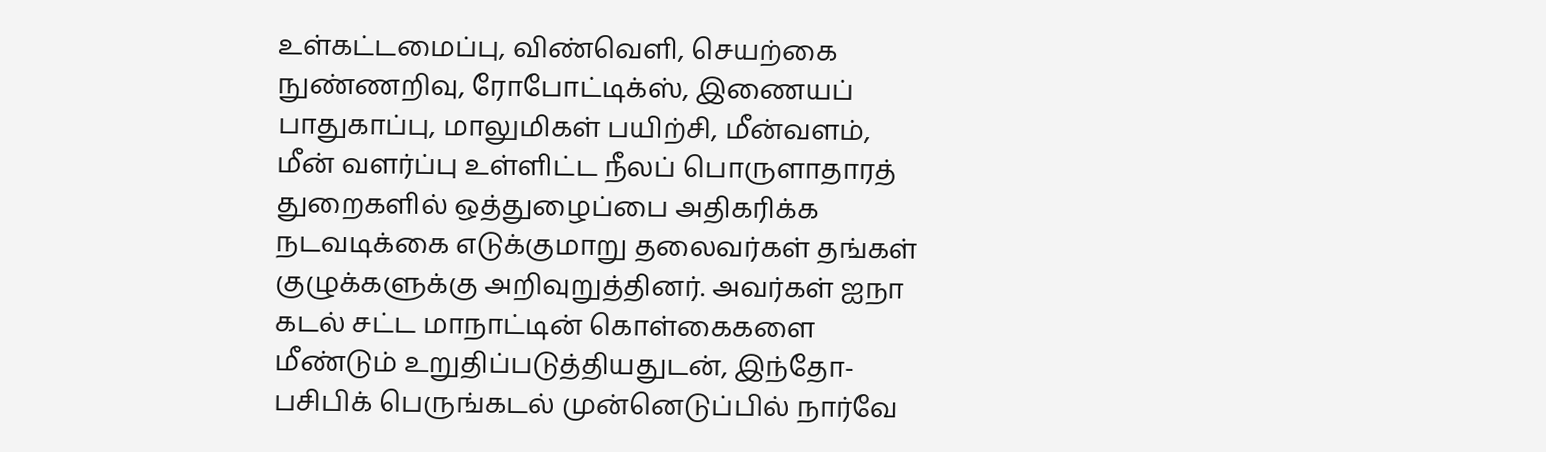உள்கட்டமைப்பு, விண்வெளி, செயற்கை நுண்ணறிவு, ரோபோட்டிக்ஸ், இணையப் பாதுகாப்பு, மாலுமிகள் பயிற்சி, மீன்வளம், மீன் வளர்ப்பு உள்ளிட்ட நீலப் பொருளாதாரத் துறைகளில் ஒத்துழைப்பை அதிகரிக்க நடவடிக்கை எடுக்குமாறு தலைவர்கள் தங்கள் குழுக்களுக்கு அறிவுறுத்தினர். அவர்கள் ஐநா கடல் சட்ட மாநாட்டின் கொள்கைகளை மீண்டும் உறுதிப்படுத்தியதுடன், இந்தோ-பசிபிக் பெருங்கடல் முன்னெடுப்பில் நார்வே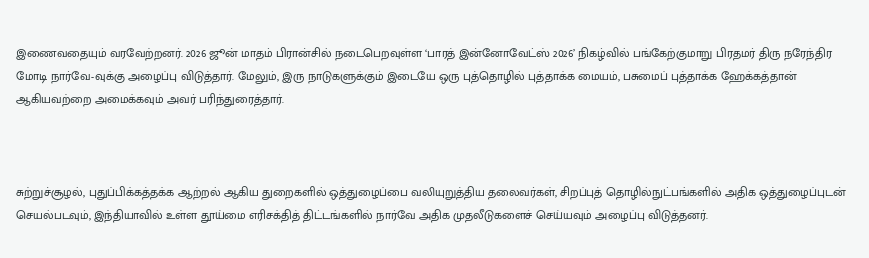இணைவதையும் வரவேற்றனர். 2026 ஜூன் மாதம் பிரான்சில் நடைபெறவுள்ள ‘பாரத் இன்னோவேட்ஸ் 2026’ நிகழ்வில் பங்கேற்குமாறு பிரதமர் திரு நரேந்திர மோடி நார்வே-வுக்கு அழைப்பு விடுத்தார். மேலும், இரு நாடுகளுக்கும் இடையே ஒரு புத்தொழில் புத்தாக்க மையம், பசுமைப் புத்தாக்க ஹேக்கத்தான் ஆகியவற்றை அமைக்கவும் அவர் பரிந்துரைத்தார்.



சுற்றுச்சூழல், புதுப்பிக்கத்தக்க ஆற்றல் ஆகிய துறைகளில் ஒத்துழைப்பை வலியுறுத்திய தலைவர்கள், சிறப்புத் தொழில்நுட்பங்களில் அதிக ஒத்துழைப்புடன் செயல்படவும், இந்தியாவில் உள்ள தூய்மை எரிசக்தித் திட்டங்களில் நார்வே அதிக முதலீடுகளைச் செய்யவும் அழைப்பு விடுத்தனர்.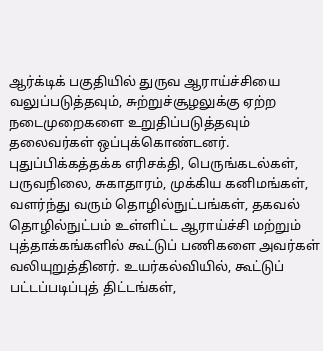ஆர்க்டிக் பகுதியில் துருவ ஆராய்ச்சியை வலுப்படுத்தவும், சுற்றுச்சூழலுக்கு ஏற்ற நடைமுறைகளை உறுதிப்படுத்தவும் தலைவர்கள் ஒப்புக்கொண்டனர். புதுப்பிக்கத்தக்க எரிசக்தி, பெருங்கடல்கள், பருவநிலை, சுகாதாரம், முக்கிய கனிமங்கள், வளர்ந்து வரும் தொழில்நுட்பங்கள், தகவல் தொழில்நுட்பம் உள்ளிட்ட ஆராய்ச்சி மற்றும் புத்தாக்கங்களில் கூட்டுப் பணிகளை அவர்கள் வலியுறுத்தினர். உயர்கல்வியில், கூட்டுப் பட்டப்படிப்புத் திட்டங்கள்,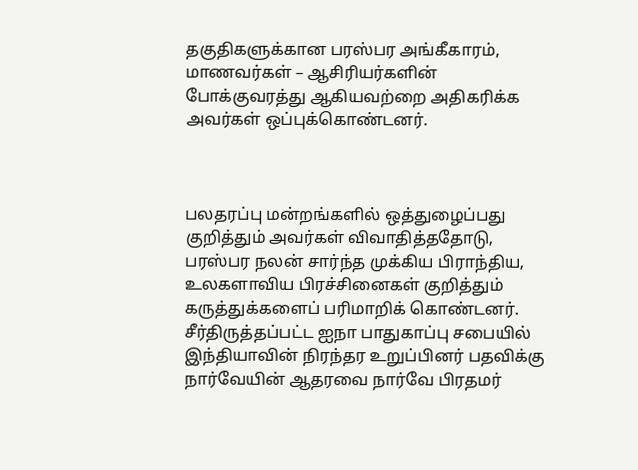தகுதிகளுக்கான பரஸ்பர அங்கீகாரம், மாணவர்கள் – ஆசிரியர்களின் போக்குவரத்து ஆகியவற்றை அதிகரிக்க அவர்கள் ஒப்புக்கொண்டனர்.



பலதரப்பு மன்றங்களில் ஒத்துழைப்பது குறித்தும் அவர்கள் விவாதித்ததோடு, பரஸ்பர நலன் சார்ந்த முக்கிய பிராந்திய, உலகளாவிய பிரச்சினைகள் குறித்தும் கருத்துக்களைப் பரிமாறிக் கொண்டனர். சீர்திருத்தப்பட்ட ஐநா பாதுகாப்பு சபையில் இந்தியாவின் நிரந்தர உறுப்பினர் பதவிக்கு நார்வேயின் ஆதரவை நார்வே பிரதமர்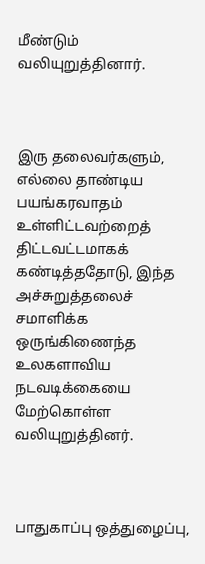மீண்டும் வலியுறுத்தினார்.



இரு தலைவர்களும், எல்லை தாண்டிய பயங்கரவாதம் உள்ளிட்டவற்றைத் திட்டவட்டமாகக் கண்டித்ததோடு, இந்த அச்சுறுத்தலைச் சமாளிக்க ஒருங்கிணைந்த உலகளாவிய நடவடிக்கையை மேற்கொள்ள வலியுறுத்தினர்.



பாதுகாப்பு ஒத்துழைப்பு,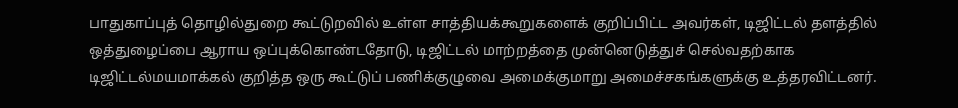பாதுகாப்புத் தொழில்துறை கூட்டுறவில் உள்ள சாத்தியக்கூறுகளைக் குறிப்பிட்ட அவர்கள், டிஜிட்டல் தளத்தில் ஒத்துழைப்பை ஆராய ஒப்புக்கொண்டதோடு, டிஜிட்டல் மாற்றத்தை முன்னெடுத்துச் செல்வதற்காக டிஜிட்டல்மயமாக்கல் குறித்த ஒரு கூட்டுப் பணிக்குழுவை அமைக்குமாறு அமைச்சகங்களுக்கு உத்தரவிட்டனர்.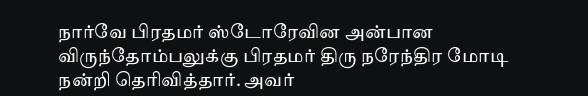நார்வே பிரதமர் ஸ்டோரேவின அன்பான விருந்தோம்பலுக்கு பிரதமர் திரு நரேந்திர மோடி நன்றி தெரிவித்தார். அவர்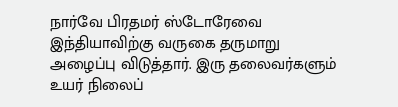நார்வே பிரதமர் ஸ்டோரேவை இந்தியாவிற்கு வருகை தருமாறு அழைப்பு விடுத்தார். இரு தலைவர்களும் உயர் நிலைப்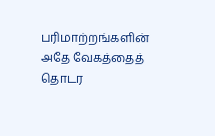பரிமாற்றங்களின் அதே வேகத்தைத் தொடர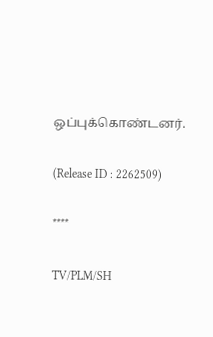ஒப்புக்கொண்டனர்.

(Release ID : 2262509)

****

TV/PLM/SH